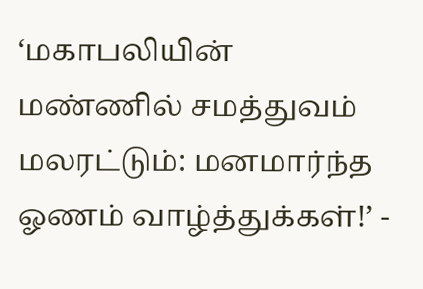‘மகாபலியின் மண்ணில் சமத்துவம் மலரட்டும்: மனமார்ந்த ஓணம் வாழ்த்துக்கள்!’ -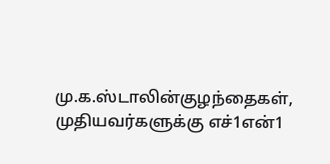மு.க.ஸ்டாலின்குழந்தைகள், முதியவர்களுக்கு எச்1என்1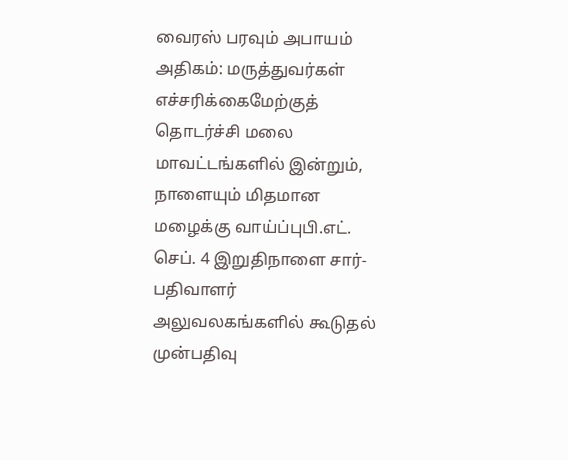வைரஸ் பரவும் அபாயம் அதிகம்: மருத்துவர்கள் எச்சரிக்கைமேற்குத் தொடர்ச்சி மலை மாவட்டங்களில் இன்றும், நாளையும் மிதமான மழைக்கு வாய்ப்புபி.எட். செப். 4 இறுதிநாளை சார்-பதிவாளர் அலுவலகங்களில் கூடுதல் முன்பதிவு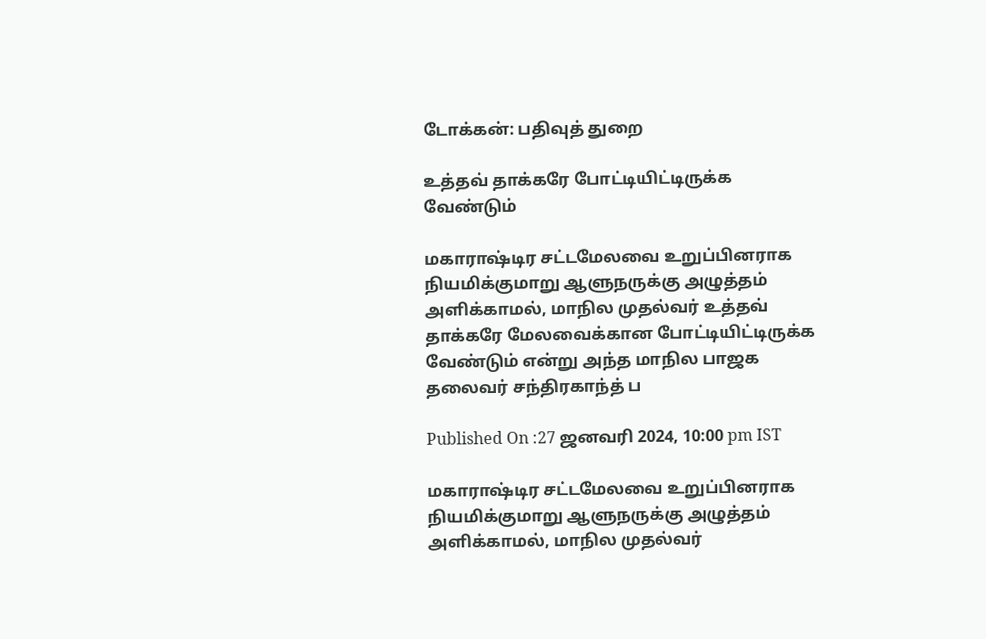டோக்கன்: பதிவுத் துறை

உத்தவ் தாக்கரே போட்டியிட்டிருக்க வேண்டும்

மகாராஷ்டிர சட்டமேலவை உறுப்பினராக நியமிக்குமாறு ஆளுநருக்கு அழுத்தம் அளிக்காமல், மாநில முதல்வர் உத்தவ் தாக்கரே மேலவைக்கான போட்டியிட்டிருக்க வேண்டும் என்று அந்த மாநில பாஜக தலைவர் சந்திரகாந்த் ப

Published On :27 ஜனவரி 2024, 10:00 pm IST

மகாராஷ்டிர சட்டமேலவை உறுப்பினராக நியமிக்குமாறு ஆளுநருக்கு அழுத்தம் அளிக்காமல், மாநில முதல்வர்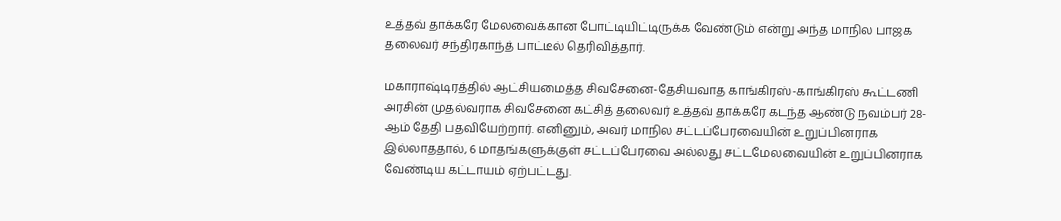உத்தவ் தாக்கரே மேலவைக்கான போட்டியிட்டிருக்க வேண்டும் என்று அந்த மாநில பாஜக தலைவர் சந்திரகாந்த் பாட்டீல் தெரிவித்தார்.

மகாராஷ்டிரத்தில் ஆட்சியமைத்த சிவசேனை-தேசியவாத காங்கிரஸ்-காங்கிரஸ் கூட்டணி அரசின் முதல்வராக சிவசேனை கட்சித் தலைவர் உத்தவ் தாக்கரே கடந்த ஆண்டு நவம்பர் 28-ஆம் தேதி பதவியேற்றார். எனினும், அவர் மாநில சட்டப்பேரவையின் உறுப்பினராக இல்லாததால், 6 மாதங்களுக்குள் சட்டப்பேரவை அல்லது சட்டமேலவையின் உறுப்பினராக வேண்டிய கட்டாயம் ஏற்பட்டது.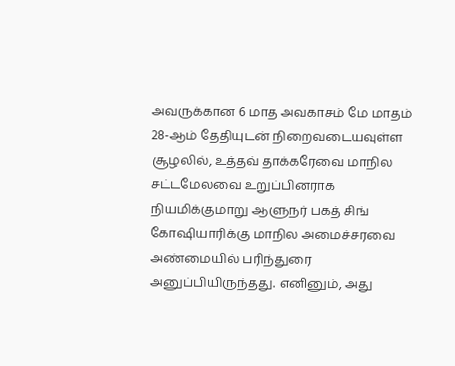அவருக்கான 6 மாத அவகாசம் மே மாதம் 28-ஆம் தேதியுடன் நிறைவடையவுள்ள சூழலில், உத்தவ் தாக்கரேவை மாநில சட்டமேலவை உறுப்பினராக நியமிக்குமாறு ஆளுநர் பகத் சிங் கோஷியாரிக்கு மாநில அமைச்சரவை அண்மையில் பரிந்துரை அனுப்பியிருந்தது. எனினும், அது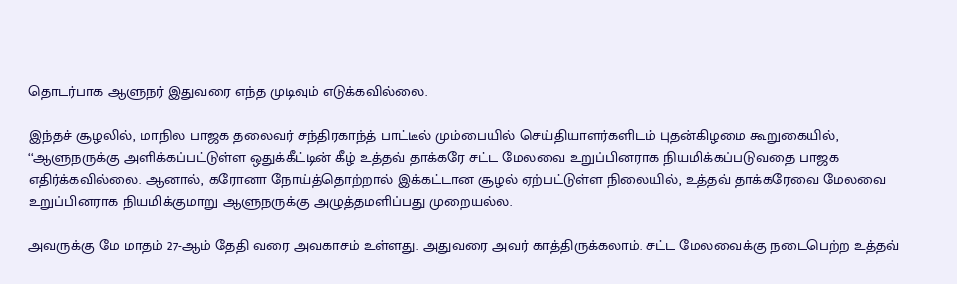தொடர்பாக ஆளுநர் இதுவரை எந்த முடிவும் எடுக்கவில்லை.

இந்தச் சூழலில், மாநில பாஜக தலைவர் சந்திரகாந்த் பாட்டீல் மும்பையில் செய்தியாளர்களிடம் புதன்கிழமை கூறுகையில், ‘‘ஆளுநருக்கு அளிக்கப்பட்டுள்ள ஒதுக்கீட்டின் கீழ் உத்தவ் தாக்கரே சட்ட மேலவை உறுப்பினராக நியமிக்கப்படுவதை பாஜக எதிர்க்கவில்லை. ஆனால், கரோனா நோய்த்தொற்றால் இக்கட்டான சூழல் ஏற்பட்டுள்ள நிலையில், உத்தவ் தாக்கரேவை மேலவை உறுப்பினராக நியமிக்குமாறு ஆளுநருக்கு அழுத்தமளிப்பது முறையல்ல.

அவருக்கு மே மாதம் 27-ஆம் தேதி வரை அவகாசம் உள்ளது. அதுவரை அவர் காத்திருக்கலாம். சட்ட மேலவைக்கு நடைபெற்ற உத்தவ்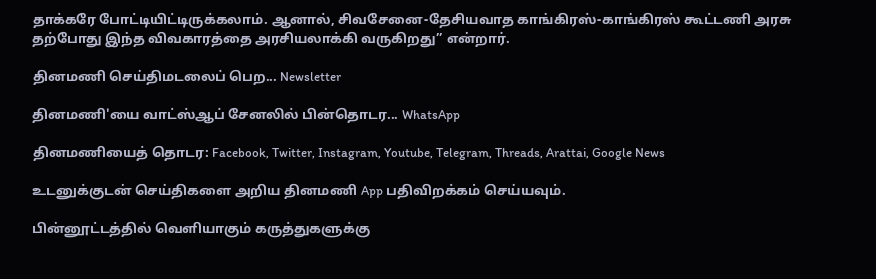தாக்கரே போட்டியிட்டிருக்கலாம். ஆனால், சிவசேனை-தேசியவாத காங்கிரஸ்-காங்கிரஸ் கூட்டணி அரசு தற்போது இந்த விவகாரத்தை அரசியலாக்கி வருகிறது’’ என்றார்.

தினமணி செய்திமடலைப் பெற... Newsletter

தினமணி'யை வாட்ஸ்ஆப் சேனலில் பின்தொடர... WhatsApp

தினமணியைத் தொடர: Facebook, Twitter, Instagram, Youtube, Telegram, Threads, Arattai, Google News

உடனுக்குடன் செய்திகளை அறிய தினமணி App பதிவிறக்கம் செய்யவும்.

பின்னூட்டத்தில் வெளியாகும் கருத்துகளுக்கு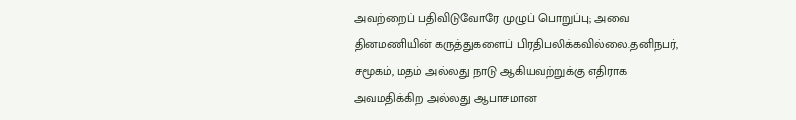அவற்றைப் பதிவிடுவோரே முழுப் பொறுப்பு; அவை தினமணியின் கருத்துகளைப் பிரதிபலிக்கவில்லை.தனிநபர், சமூகம், மதம் அல்லது நாடு ஆகியவற்றுக்கு எதிராக அவமதிக்கிற அல்லது ஆபாசமான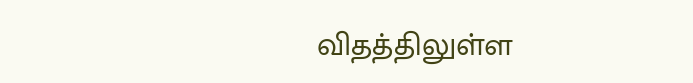விதத்திலுள்ள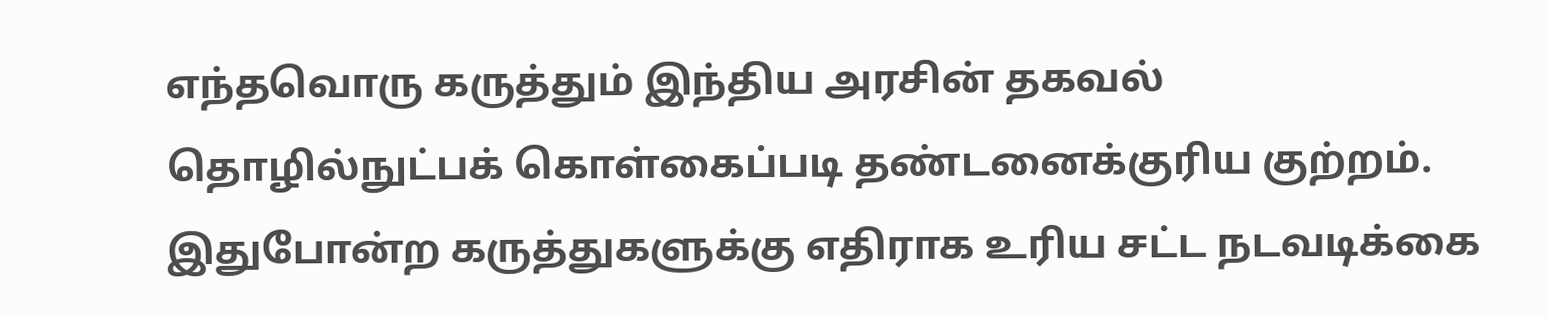எந்தவொரு கருத்தும் இந்திய அரசின் தகவல் தொழில்நுட்பக் கொள்கைப்படி தண்டனைக்குரிய குற்றம். இதுபோன்ற கருத்துகளுக்கு எதிராக உரிய சட்ட நடவடிக்கை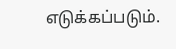எடுக்கப்படும்.